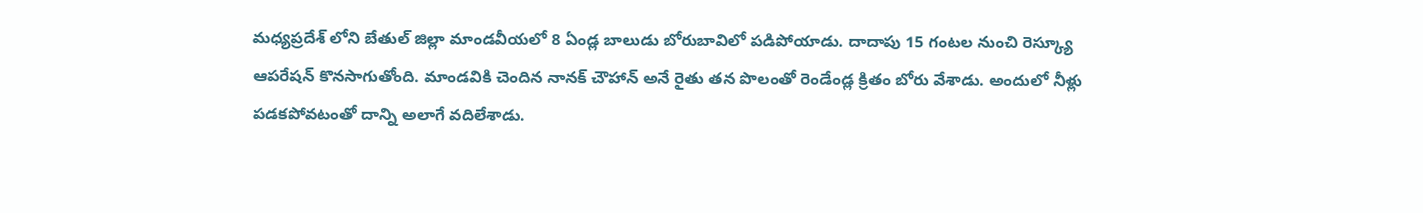మధ్యప్రదేశ్ లోని బేతుల్ జిల్లా మాండవీయలో 8 ఏండ్ల బాలుడు బోరుబావిలో పడిపోయాడు. దాదాపు 15 గంటల నుంచి రెస్క్యూ ఆపరేషన్ కొనసాగుతోంది. మాండవికి చెందిన నానక్ చౌహాన్ అనే రైతు తన పొలంతో రెండేండ్ల క్రితం బోరు వేశాడు. అందులో నీళ్లు పడకపోవటంతో దాన్ని అలాగే వదిలేశాడు.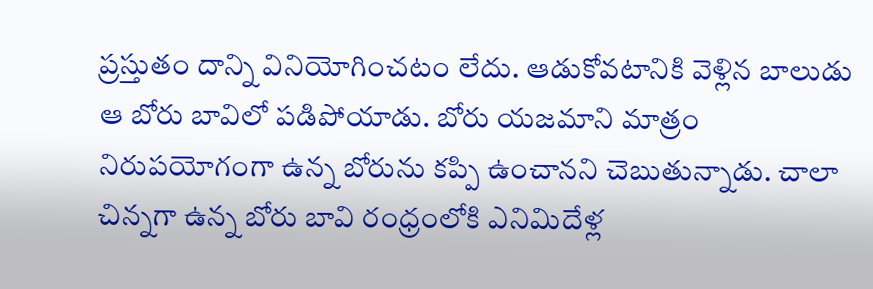ప్రస్తుతం దాన్ని వినియోగించటం లేదు. ఆడుకోవటానికి వెళ్లిన బాలుడు ఆ బోరు బావిలో పడిపోయాడు. బోరు యజమాని మాత్రం నిరుపయోగంగా ఉన్న బోరును కప్పి ఉంచానని చెబుతున్నాడు. చాలా చిన్నగా ఉన్న బోరు బావి రంధ్రంలోకి ఎనిమిదేళ్ల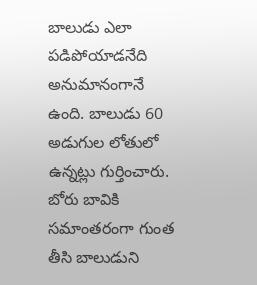బాలుడు ఎలా పడిపోయాడనేది అనుమానంగానే ఉంది. బాలుడు 60 అడుగుల లోతులో ఉన్నట్లు గుర్తించారు. బోరు బావికి సమాంతరంగా గుంత తీసి బాలుడుని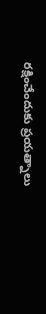రక్షించేందుకు ప్రయత్నాలు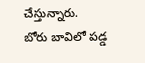చేస్తున్నారు.
బోరు బావిలో పడ్డ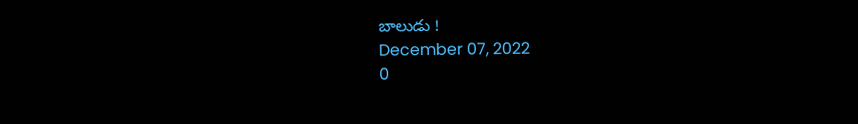బాలుడు !
December 07, 2022
0